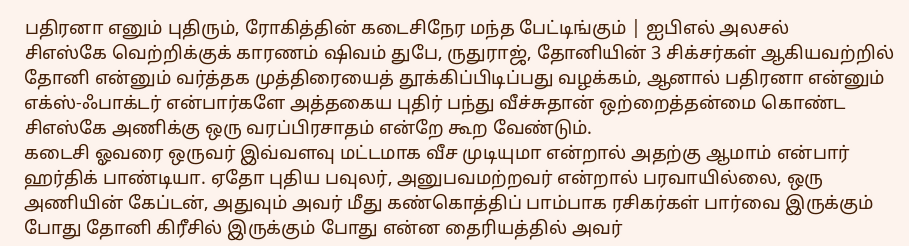பதிரனா எனும் புதிரும், ரோகித்தின் கடைசிநேர மந்த பேட்டிங்கும் | ஐபிஎல் அலசல்
சிஎஸ்கே வெற்றிக்குக் காரணம் ஷிவம் துபே, ருதுராஜ், தோனியின் 3 சிக்சர்கள் ஆகியவற்றில் தோனி என்னும் வர்த்தக முத்திரையைத் தூக்கிப்பிடிப்பது வழக்கம், ஆனால் பதிரனா என்னும் எக்ஸ்-ஃபாக்டர் என்பார்களே அத்தகைய புதிர் பந்து வீச்சுதான் ஒற்றைத்தன்மை கொண்ட சிஎஸ்கே அணிக்கு ஒரு வரப்பிரசாதம் என்றே கூற வேண்டும்.
கடைசி ஓவரை ஒருவர் இவ்வளவு மட்டமாக வீச முடியுமா என்றால் அதற்கு ஆமாம் என்பார் ஹர்திக் பாண்டியா. ஏதோ புதிய பவுலர், அனுபவமற்றவர் என்றால் பரவாயில்லை, ஒரு அணியின் கேப்டன், அதுவும் அவர் மீது கண்கொத்திப் பாம்பாக ரசிகர்கள் பார்வை இருக்கும் போது தோனி கிரீசில் இருக்கும் போது என்ன தைரியத்தில் அவர்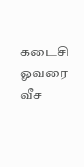கடைசி ஓவரை வீச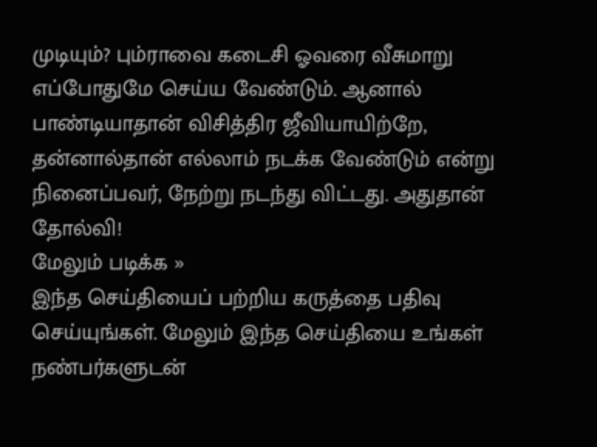முடியும்? பும்ராவை கடைசி ஓவரை வீசுமாறு எப்போதுமே செய்ய வேண்டும். ஆனால் பாண்டியாதான் விசித்திர ஜீவியாயிற்றே, தன்னால்தான் எல்லாம் நடக்க வேண்டும் என்று நினைப்பவர், நேற்று நடந்து விட்டது. அதுதான் தோல்வி!
மேலும் படிக்க »
இந்த செய்தியைப் பற்றிய கருத்தை பதிவு செய்யுங்கள். மேலும் இந்த செய்தியை உங்கள் நண்பர்களுடன்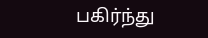பகிர்ந்து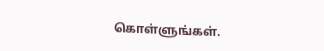கொள்ளுங்கள்.